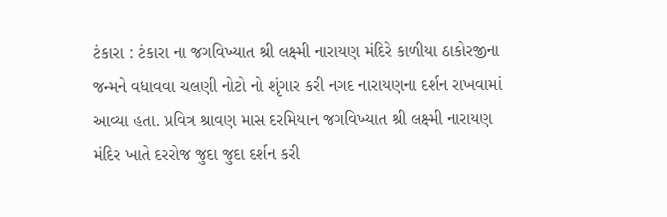ટંકારા : ટંકારા ના જગવિખ્યાત શ્રી લક્ષ્મી નારાયણ મંદિરે કાળીયા ઠાકોરજીના જન્મને વધાવવા ચલણી નોટો નો શૃંગાર કરી નગદ નારાયણના દર્શન રાખવામાં આવ્યા હતા. પ્રવિત્ર શ્રાવણ માસ દરમિયાન જગવિખ્યાત શ્રી લક્ષ્મી નારાયણ મંદિર ખાતે દરરોજ જુદા જુદા દર્શન કરી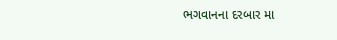ભગવાનના દરબાર મા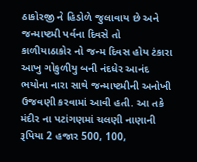ઠાકોરજી ને હિડોળે જુલાવાય છે અને જન્માષ્ટમી પર્વના દિવસે તો કાળીયાઠાકોર નો જન્મ દિવસ હોય ટંકારા આખુ ગોકુળીયુ બની નંદધેર આનંદ ભયોના નારા સાથે જન્માષ્ટમીની અનોખી ઉજવણી કરવામાં આવી હતી. આ તકે મંદીર ના પટાંગણમાં ચલણી નાણાની રૂપિયા 2 હજાર 500, 100,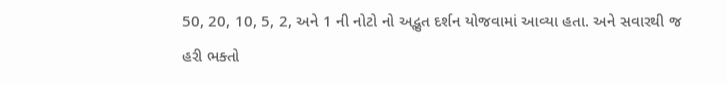50, 20, 10, 5, 2, અને 1 ની નોટો નો અદ્ભુત દર્શન યોજવામાં આવ્યા હતા. અને સવારથી જ હરી ભક્તો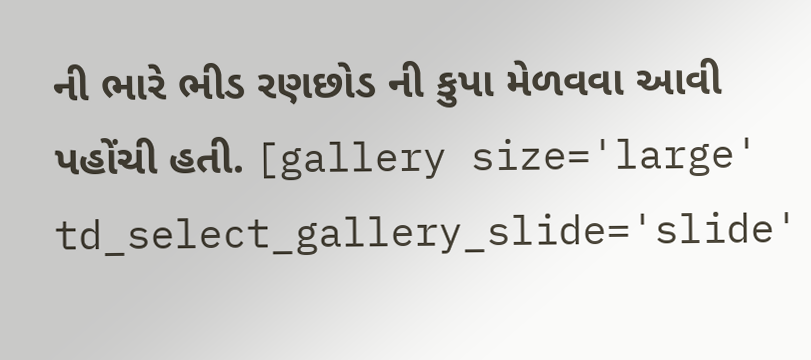ની ભારે ભીડ રણછોડ ની કુપા મેળવવા આવી પહોંચી હતી. [gallery size='large' td_select_gallery_slide='slide'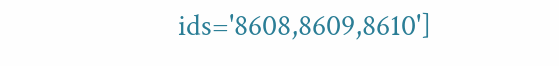ids='8608,8609,8610']